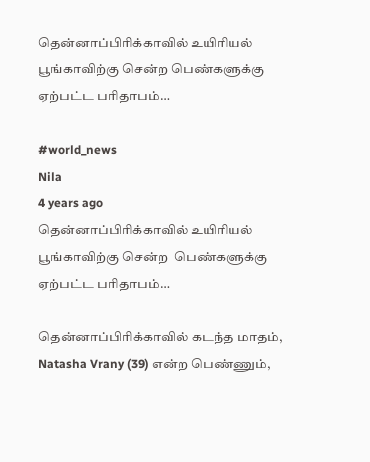தென்னாப்பிரிக்காவில் உயிரியல் பூங்காவிற்கு சென்ற பெண்களுக்கு ஏற்பட்ட பரிதாபம்…

#world_news
Nila
4 years ago
தென்னாப்பிரிக்காவில் உயிரியல் பூங்காவிற்கு சென்ற  பெண்களுக்கு ஏற்பட்ட பரிதாபம்…

தென்னாப்பிரிக்காவில் கடந்த மாதம், Natasha Vrany (39) என்ற பெண்ணும்,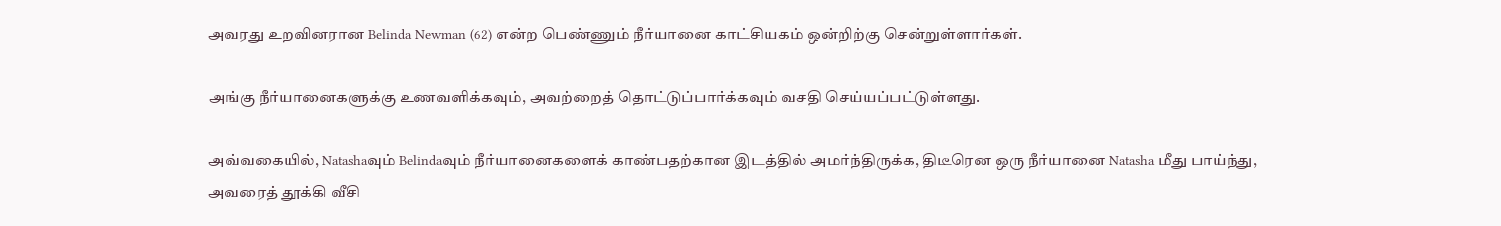அவரது உறவினரான Belinda Newman (62) என்ற பெண்ணும் நீர்யானை காட்சியகம் ஒன்றிற்கு சென்றுள்ளார்கள்.

அங்கு நீர்யானைகளுக்கு உணவளிக்கவும், அவற்றைத் தொட்டுப்பார்க்கவும் வசதி செய்யப்பட்டுள்ளது.

அவ்வகையில், Natashaவும் Belindaவும் நீர்யானைகளைக் காண்பதற்கான இடத்தில் அமர்ந்திருக்க, திடீரென ஒரு நீர்யானை Natasha மீது பாய்ந்து, அவரைத் தூக்கி வீசி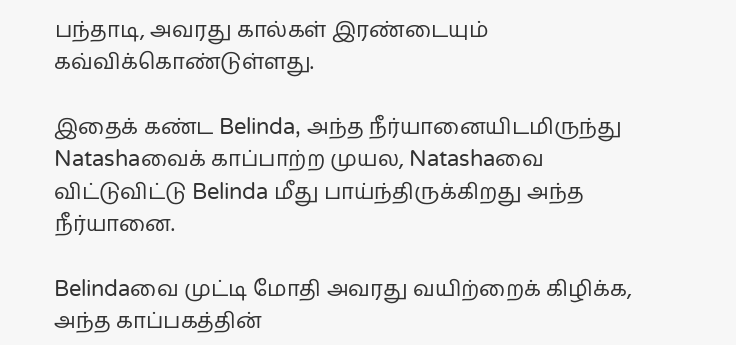பந்தாடி, அவரது கால்கள் இரண்டையும் கவ்விக்கொண்டுள்ளது.

இதைக் கண்ட Belinda, அந்த நீர்யானையிடமிருந்து Natashaவைக் காப்பாற்ற முயல, Natashaவை விட்டுவிட்டு Belinda மீது பாய்ந்திருக்கிறது அந்த நீர்யானை.

Belindaவை முட்டி மோதி அவரது வயிற்றைக் கிழிக்க, அந்த காப்பகத்தின்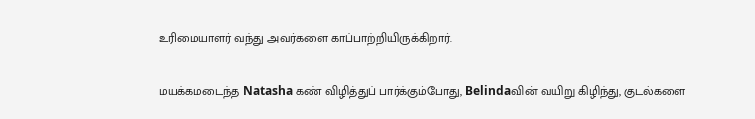உரிமையாளர் வந்து அவர்களை காப்பாற்றியிருக்கிறார்.

மயக்கமடைந்த Natasha கண் விழித்துப் பார்க்கும்போது, Belindaவின் வயிறு கிழிந்து, குடல்களை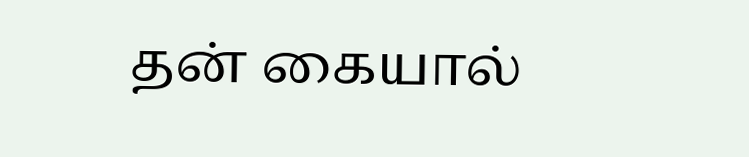தன் கையால்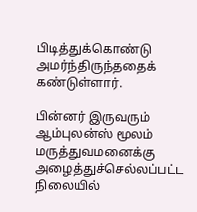பிடித்துக்கொண்டு அமர்ந்திருந்ததைக் கண்டுள்ளார்.

பின்னர் இருவரும் ஆம்புலன்ஸ் மூலம் மருத்துவமனைக்கு அழைத்துச்செல்லப்பட்ட நிலையில்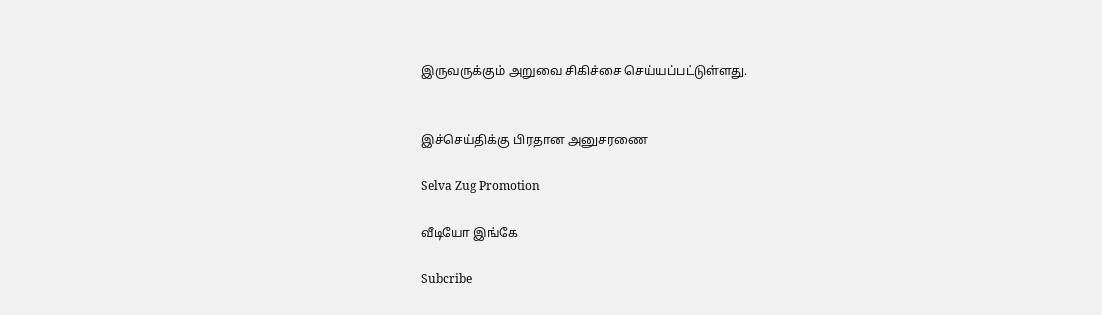இருவருக்கும் அறுவை சிகிச்சை செய்யப்பட்டுள்ளது.


இச்செய்திக்கு பிரதான அனுசரணை

Selva Zug Promotion

வீடியோ இங்கே

Subcribe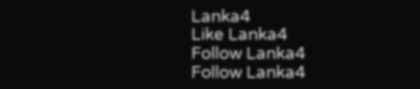Lanka4
Like Lanka4
Follow Lanka4
Follow Lanka4